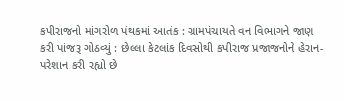કપીરાજનો માંગરોળ પંથકમાં આતંક : ગ્રામપંચાયતે વન વિભાગને જાણ કરી પાંજરૂ ગોઠવ્યું : છેલ્લા કેટલાંક દિવસોથી કપીરાજ પ્રજાજનોને હેરાન-પરેશાન કરી રહ્યો છે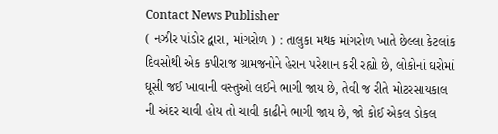Contact News Publisher
( નઝીર પાંડોર દ્વારા, માંગરોળ ) : તાલુકા મથક માંગરોળ ખાતે છેલ્લા કેટલાંક દિવસોથી એક કપીરાજ ગ્રામજનોને હેરાન પરેશાન કરી રહ્યો છે, લોકોનાં ઘરોમાં ઘૂસી જઈ ખાવાની વસ્તુઓ લઈને ભાગી જાય છે, તેવી જ રીતે મોટરસાયકાલ ની અંદર ચાવી હોય તો ચાવી કાઢીને ભાગી જાય છે, જો કોઈ એકલ ડોકલ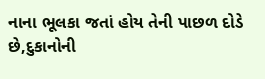નાના ભૂલકા જતાં હોય તેની પાછળ દોડે છે,દુકાનોની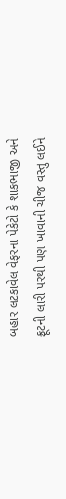બહાર લટકાવેલ વેફરના પેકેટો કે શાકભાજી અને ફ્રૂટની લારી પરથી પણ ખાવાની ચીજ વસ્તુ લઈને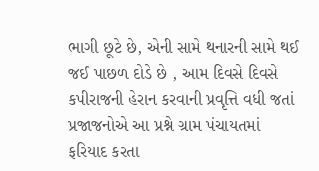ભાગી છૂટે છે, એની સામે થનારની સામે થઈ જઈ પાછળ દોડે છે , આમ દિવસે દિવસે કપીરાજની હેરાન કરવાની પ્રવૃત્તિ વધી જતાં પ્રજાજનોએ આ પ્રશ્ને ગ્રામ પંચાયતમાં ફરિયાદ કરતા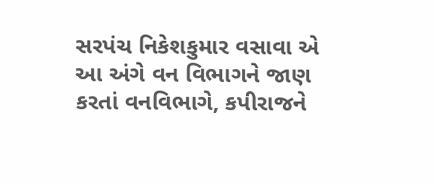સરપંચ નિકેશકુમાર વસાવા એ આ અંગે વન વિભાગને જાણ કરતાં વનવિભાગે, કપીરાજને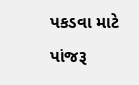પકડવા માટે પાંજરૂ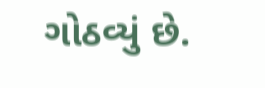ગોઠવ્યું છે.